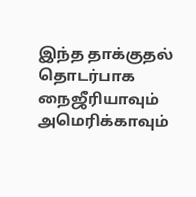இந்த தாக்குதல் தொடர்பாக நைஜீரியாவும் அமெரிக்காவும்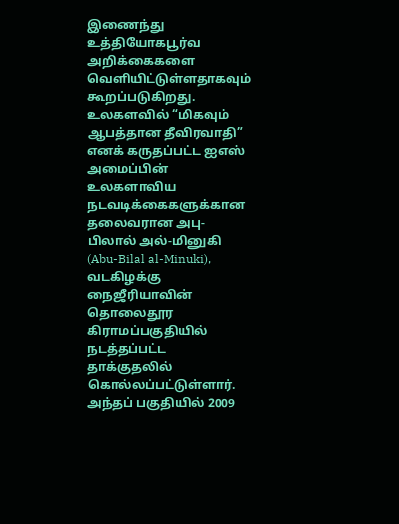இணைந்து உத்தியோகபூர்வ அறிக்கைகளை வெளியிட்டுள்ளதாகவும் கூறப்படுகிறது.
உலகளவில் “மிகவும் ஆபத்தான தீவிரவாதி” எனக் கருதப்பட்ட ஐஎஸ் அமைப்பின் உலகளாவிய நடவடிக்கைகளுக்கான தலைவரான அபு-பிலால் அல்-மினுகி (Abu-Bilal al-Minuki), வடகிழக்கு நைஜீரியாவின் தொலைதூர கிராமப்பகுதியில் நடத்தப்பட்ட தாக்குதலில் கொல்லப்பட்டுள்ளார்.
அந்தப் பகுதியில் 2009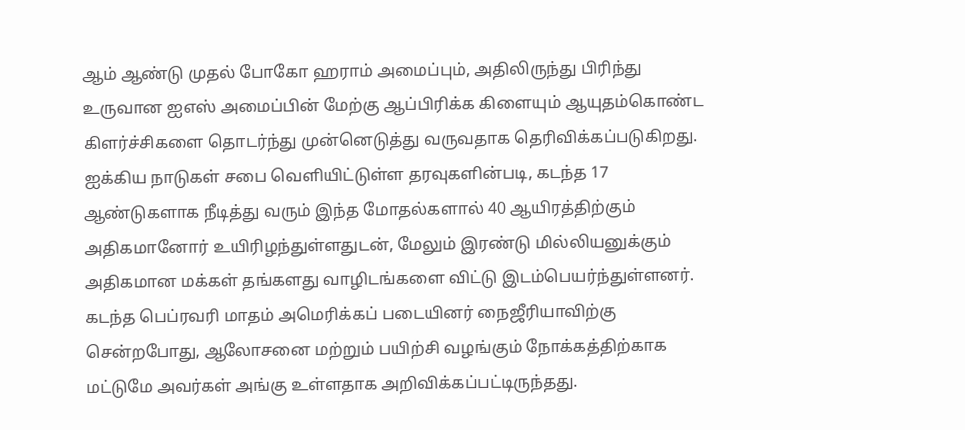ஆம் ஆண்டு முதல் போகோ ஹராம் அமைப்பும், அதிலிருந்து பிரிந்து உருவான ஐஎஸ் அமைப்பின் மேற்கு ஆப்பிரிக்க கிளையும் ஆயுதம்கொண்ட கிளர்ச்சிகளை தொடர்ந்து முன்னெடுத்து வருவதாக தெரிவிக்கப்படுகிறது.
ஐக்கிய நாடுகள் சபை வெளியிட்டுள்ள தரவுகளின்படி, கடந்த 17 ஆண்டுகளாக நீடித்து வரும் இந்த மோதல்களால் 40 ஆயிரத்திற்கும் அதிகமானோர் உயிரிழந்துள்ளதுடன், மேலும் இரண்டு மில்லியனுக்கும் அதிகமான மக்கள் தங்களது வாழிடங்களை விட்டு இடம்பெயர்ந்துள்ளனர்.
கடந்த பெப்ரவரி மாதம் அமெரிக்கப் படையினர் நைஜீரியாவிற்கு சென்றபோது, ஆலோசனை மற்றும் பயிற்சி வழங்கும் நோக்கத்திற்காக மட்டுமே அவர்கள் அங்கு உள்ளதாக அறிவிக்கப்பட்டிருந்தது.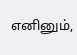எனினும்,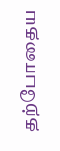தற்போதைய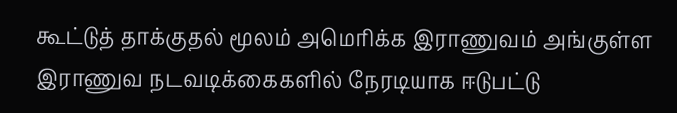கூட்டுத் தாக்குதல் மூலம் அமெரிக்க இராணுவம் அங்குள்ள இராணுவ நடவடிக்கைகளில் நேரடியாக ஈடுபட்டு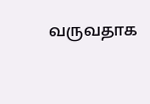வருவதாக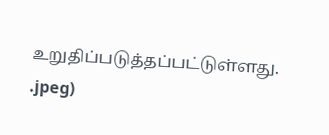உறுதிப்படுத்தப்பட்டுள்ளது.
.jpeg)